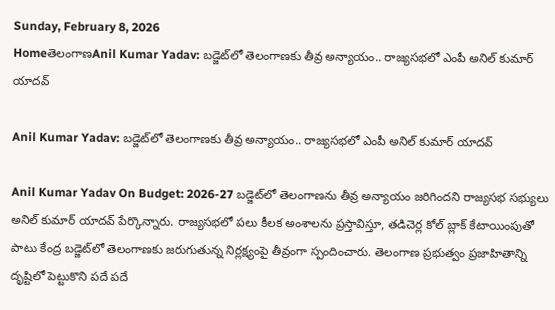Sunday, February 8, 2026
HomeతెలంగాణAnil Kumar Yadav: బడ్జెట్‌లో తెలంగాణకు తీవ్ర అన్యాయం.. రాజ్యసభలో ఎంపీ అనిల్ కుమార్ యాదవ్

Anil Kumar Yadav: బడ్జెట్‌లో తెలంగాణకు తీవ్ర అన్యాయం.. రాజ్యసభలో ఎంపీ అనిల్ కుమార్ యాదవ్

Anil Kumar Yadav On Budget: 2026-27 బడ్జెట్‌లో తెలంగాణను తీవ్ర అన్యాయం జరిగిందని రాజ్యసభ సభ్యులు అనిల్ కుమార్ యాదవ్ పేర్కొన్నారు. రాజ్యసభలో పలు కీలక అంశాలను ప్రస్తావిస్తూ, తడిచెర్ల కోల్ బ్లాక్ కేటాయింపుతో పాటు కేంద్ర బడ్జెట్‌లో తెలంగాణకు జరుగుతున్న నిర్లక్ష్యంపై తీవ్రంగా స్పందించారు. తెలంగాణ ప్రభుత్వం ప్రజాహితాన్ని దృష్టిలో పెట్టుకొని పదే పదే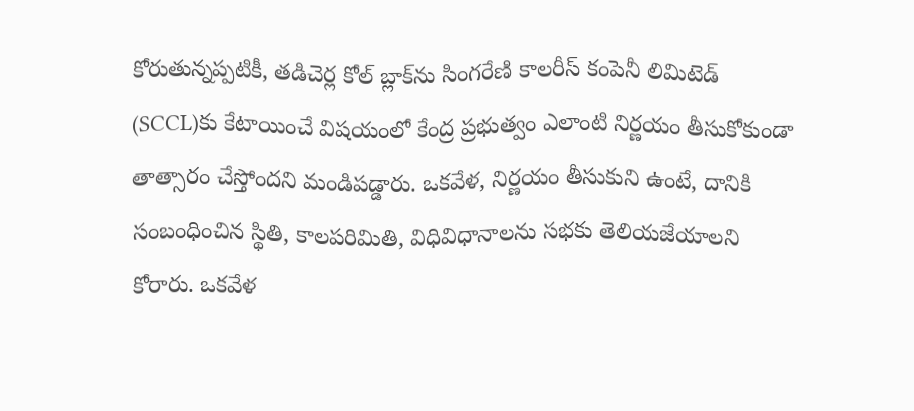కోరుతున్నప్పటికీ, తడిచెర్ల కోల్ బ్లాక్‌ను సింగరేణి కాలరీస్ కంపెనీ లిమిటెడ్ (SCCL)కు కేటాయించే విషయంలో కేంద్ర ప్రభుత్వం ఎలాంటి నిర్ణయం తీసుకోకుండా తాత్సారం చేస్తోందని మండిపడ్డారు. ఒకవేళ, నిర్ణయం తీసుకుని ఉంటే, దానికి సంబంధించిన స్థితి, కాలపరిమితి, విధివిధానాలను సభకు తెలియజేయాలని కోరారు. ఒకవేళ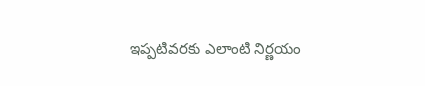ఇప్పటివరకు ఎలాంటి నిర్ణయం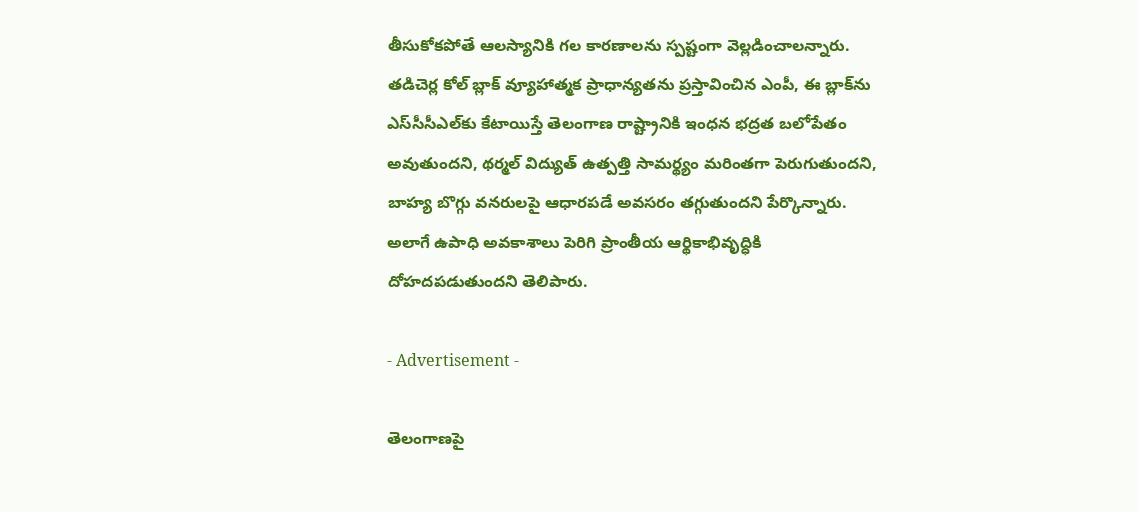తీసుకోకపోతే ఆలస్యానికి గల కారణాలను స్పష్టంగా వెల్లడించాలన్నారు. తడిచెర్ల కోల్ బ్లాక్ వ్యూహాత్మక ప్రాధాన్యతను ప్రస్తావించిన ఎంపీ, ఈ బ్లాక్‌ను ఎస్‌సీసీఎల్‌కు కేటాయిస్తే తెలంగాణ రాష్ట్రానికి ఇంధన భద్రత బలోపేతం అవుతుందని, థర్మల్ విద్యుత్ ఉత్పత్తి సామర్థ్యం మరింతగా పెరుగుతుందని, బాహ్య బొగ్గు వనరులపై ఆధారపడే అవసరం తగ్గుతుందని పేర్కొన్నారు. అలాగే ఉపాధి అవకాశాలు పెరిగి ప్రాంతీయ ఆర్థికాభివృద్ధికి దోహదపడుతుందని తెలిపారు.

- Advertisement -

తెలంగాణపై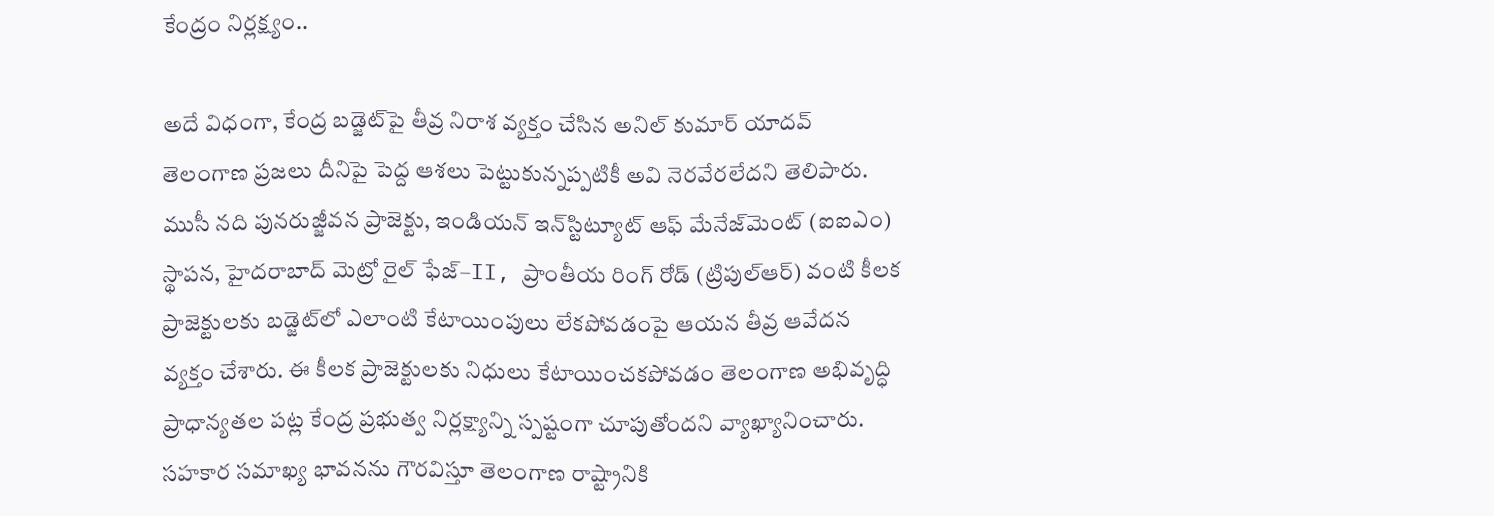కేంద్రం నిర్లక్ష్యం..

అదే విధంగా, కేంద్ర బడ్జెట్‌పై తీవ్ర నిరాశ వ్యక్తం చేసిన అనిల్ కుమార్ యాదవ్ తెలంగాణ ప్రజలు దీనిపై పెద్ద ఆశలు పెట్టుకున్నప్పటికీ అవి నెరవేరలేదని తెలిపారు. ముసీ నది పునరుజ్జీవన ప్రాజెక్టు, ఇండియన్ ఇన్‌స్టిట్యూట్ ఆఫ్ మేనేజ్‌మెంట్ (ఐఐఎం) స్థాపన, హైదరాబాద్ మెట్రో రైల్ ఫేజ్–II, ప్రాంతీయ రింగ్ రోడ్ (ట్రిపుల్‌ఆర్‌) వంటి కీలక ప్రాజెక్టులకు బడ్జెట్‌లో ఎలాంటి కేటాయింపులు లేకపోవడంపై ఆయన తీవ్ర ఆవేదన వ్యక్తం చేశారు. ఈ కీలక ప్రాజెక్టులకు నిధులు కేటాయించకపోవడం తెలంగాణ అభివృద్ధి ప్రాధాన్యతల పట్ల కేంద్ర ప్రభుత్వ నిర్లక్ష్యాన్ని స్పష్టంగా చూపుతోందని వ్యాఖ్యానించారు. సహకార సమాఖ్య భావనను గౌరవిస్తూ తెలంగాణ రాష్ట్రానికి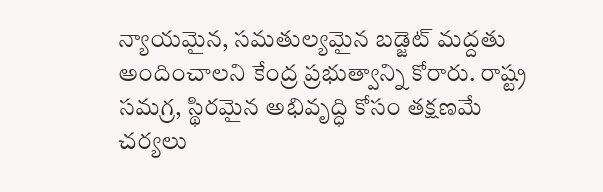న్యాయమైన, సమతుల్యమైన బడ్జెట్ మద్దతు అందించాలని కేంద్ర ప్రభుత్వాన్ని కోరారు. రాష్ట్ర సమగ్ర, స్థిరమైన అభివృద్ధి కోసం తక్షణమే చర్యలు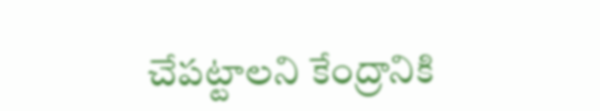చేపట్టాలని కేంద్రానికి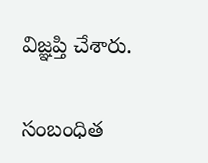విజ్ఞప్తి చేశారు.

సంబంధిత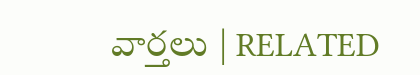వార్తలు | RELATED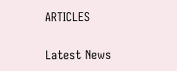ARTICLES

Latest News